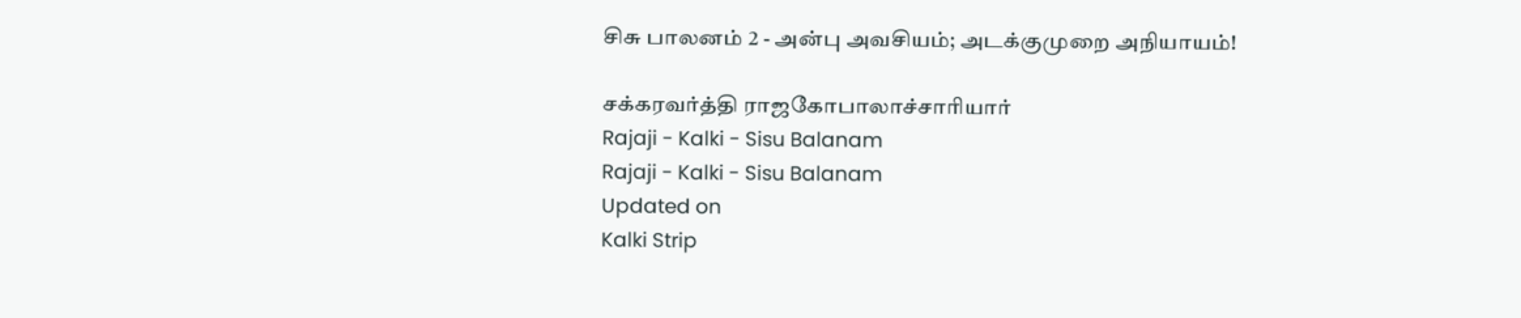சிசு பாலனம் 2 - அன்பு அவசியம்; அடக்குமுறை அநியாயம்!

சக்கரவர்த்தி ராஜகோபாலாச்சாரியார்
Rajaji - Kalki - Sisu Balanam
Rajaji - Kalki - Sisu Balanam
Updated on
Kalki Strip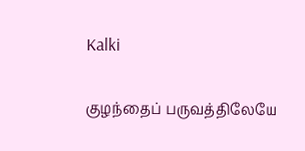Kalki

குழந்தைப் பருவத்திலேயே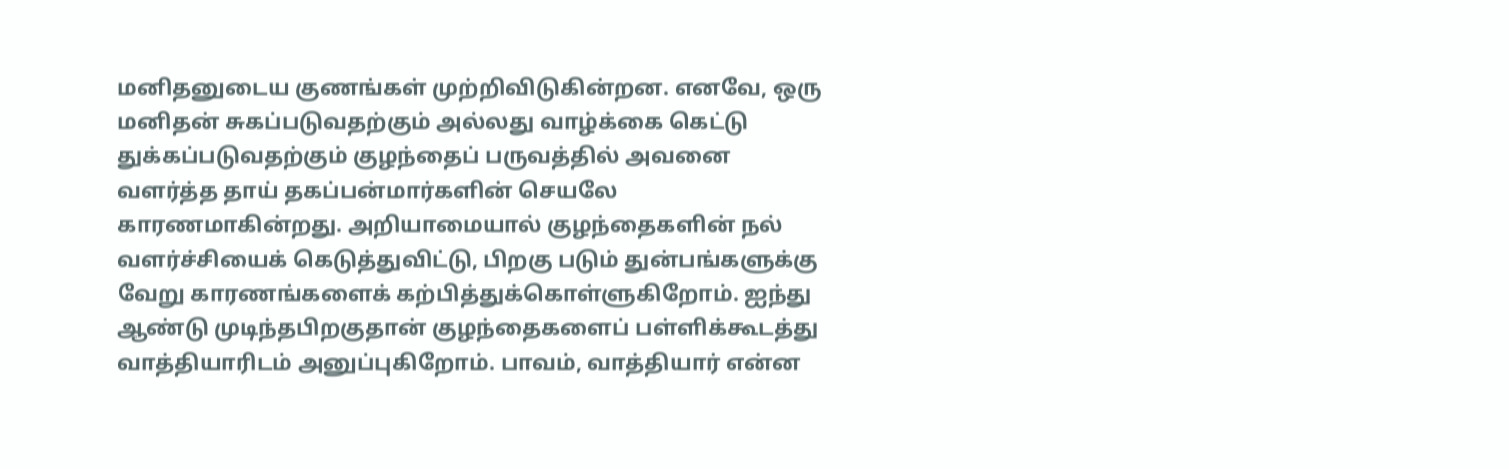மனிதனுடைய குணங்கள் முற்றிவிடுகின்றன. எனவே, ஒரு மனிதன் சுகப்படுவதற்கும் அல்லது வாழ்க்கை கெட்டு துக்கப்படுவதற்கும் குழந்தைப் பருவத்தில் அவனை வளர்த்த தாய் தகப்பன்மார்களின் செயலே காரணமாகின்றது. அறியாமையால் குழந்தைகளின் நல் வளர்ச்சியைக் கெடுத்துவிட்டு, பிறகு படும் துன்பங்களுக்கு வேறு காரணங்களைக் கற்பித்துக்கொள்ளுகிறோம். ஐந்து ஆண்டு முடிந்தபிறகுதான் குழந்தைகளைப் பள்ளிக்கூடத்து வாத்தியாரிடம் அனுப்புகிறோம். பாவம், வாத்தியார் என்ன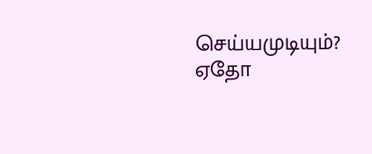செய்யமுடியும்? ஏதோ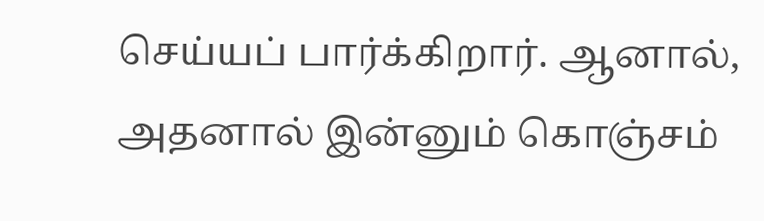செய்யப் பார்க்கிறார். ஆனால், அதனால் இன்னும் கொஞ்சம்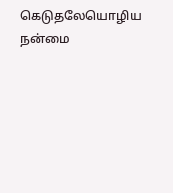கெடுதலேயொழிய நன்மை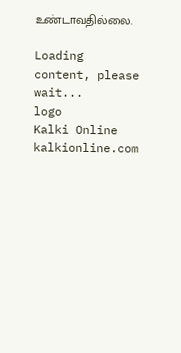உண்டாவதில்லை.

Loading content, please wait...
logo
Kalki Online
kalkionline.com